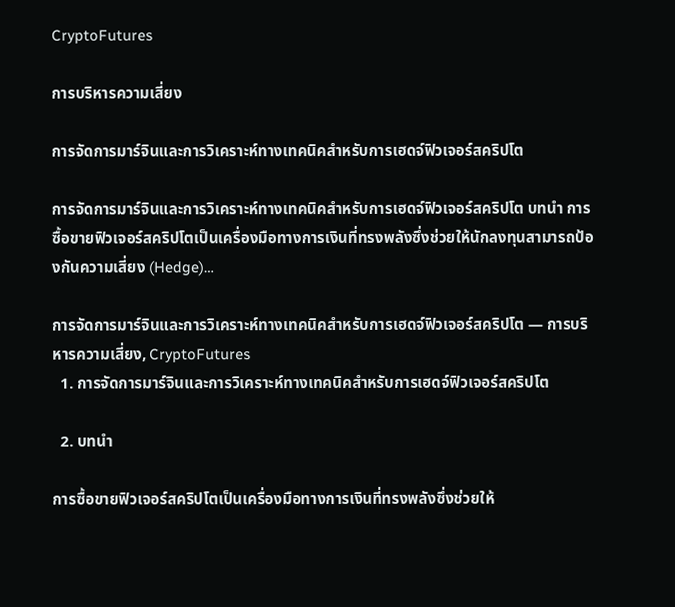CryptoFutures

การบริหารความเสี่ยง

การจัดการมาร์จินและการวิเคราะห์ทางเทคนิคสำหรับการเฮดจ์ฟิวเจอร์สคริปโต

การจัดการมาร์จินและการวิเคราะห์ทางเทคนิคสำหรับการเฮดจ์ฟิวเจอร์สคริปโต บทนำ การซื้อขายฟิวเจอร์สคริปโตเป็นเครื่องมือทางการเงินที่ทรงพลังซึ่งช่วยให้นักลงทุนสามารถป้องกันความเสี่ยง (Hedge)…

การจัดการมาร์จินและการวิเคราะห์ทางเทคนิคสำหรับการเฮดจ์ฟิวเจอร์สคริปโต — การบริหารความเสี่ยง, CryptoFutures
  1. การจัดการมาร์จินและการวิเคราะห์ทางเทคนิคสำหรับการเฮดจ์ฟิวเจอร์สคริปโต

  2. บทนำ

การซื้อขายฟิวเจอร์สคริปโตเป็นเครื่องมือทางการเงินที่ทรงพลังซึ่งช่วยให้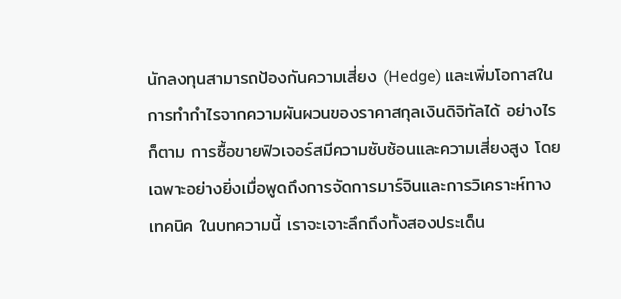นักลงทุนสามารถป้องกันความเสี่ยง (Hedge) และเพิ่มโอกาสในการทำกำไรจากความผันผวนของราคาสกุลเงินดิจิทัลได้ อย่างไรก็ตาม การซื้อขายฟิวเจอร์สมีความซับซ้อนและความเสี่ยงสูง โดยเฉพาะอย่างยิ่งเมื่อพูดถึงการจัดการมาร์จินและการวิเคราะห์ทางเทคนิค ในบทความนี้ เราจะเจาะลึกถึงทั้งสองประเด็น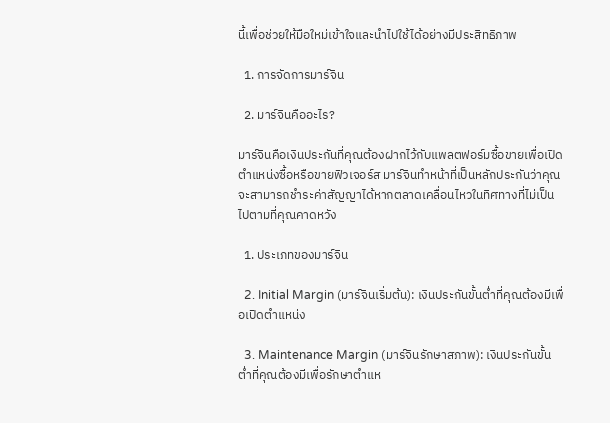นี้เพื่อช่วยให้มือใหม่เข้าใจและนำไปใช้ได้อย่างมีประสิทธิภาพ

  1. การจัดการมาร์จิน

  2. มาร์จินคืออะไร?

มาร์จินคือเงินประกันที่คุณต้องฝากไว้กับแพลตฟอร์มซื้อขายเพื่อเปิดตำแหน่งซื้อหรือขายฟิวเจอร์ส มาร์จินทำหน้าที่เป็นหลักประกันว่าคุณจะสามารถชำระค่าสัญญาได้หากตลาดเคลื่อนไหวในทิศทางที่ไม่เป็นไปตามที่คุณคาดหวัง

  1. ประเภทของมาร์จิน

  2. Initial Margin (มาร์จินเริ่มต้น): เงินประกันขั้นต่ำที่คุณต้องมีเพื่อเปิดตำแหน่ง

  3. Maintenance Margin (มาร์จินรักษาสภาพ): เงินประกันขั้นต่ำที่คุณต้องมีเพื่อรักษาตำแห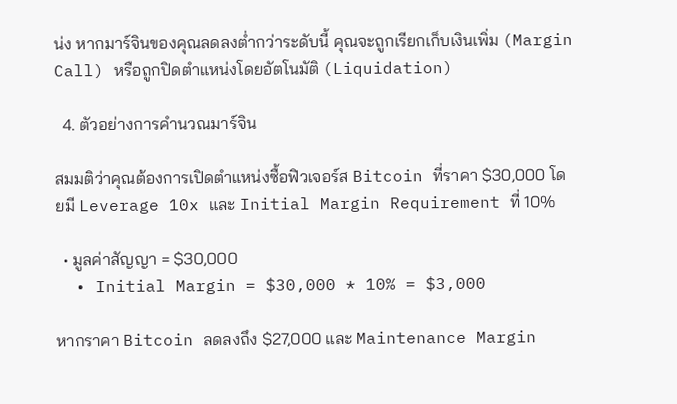น่ง หากมาร์จินของคุณลดลงต่ำกว่าระดับนี้ คุณจะถูกเรียกเก็บเงินเพิ่ม (Margin Call) หรือถูกปิดตำแหน่งโดยอัตโนมัติ (Liquidation)

  4. ตัวอย่างการคำนวณมาร์จิน

สมมติว่าคุณต้องการเปิดตำแหน่งซื้อฟิวเจอร์ส Bitcoin ที่ราคา $30,000 โดยมี Leverage 10x และ Initial Margin Requirement ที่ 10%

  • มูลค่าสัญญา = $30,000
  • Initial Margin = $30,000 * 10% = $3,000

หากราคา Bitcoin ลดลงถึง $27,000 และ Maintenance Margin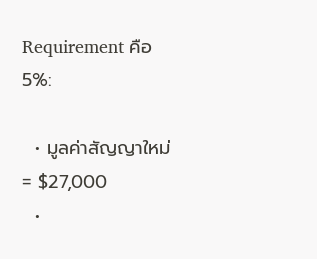Requirement คือ 5%:

  • มูลค่าสัญญาใหม่ = $27,000
  •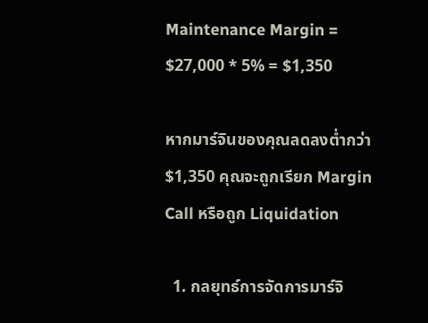Maintenance Margin = $27,000 * 5% = $1,350

หากมาร์จินของคุณลดลงต่ำกว่า $1,350 คุณจะถูกเรียก Margin Call หรือถูก Liquidation

  1. กลยุทธ์การจัดการมาร์จิ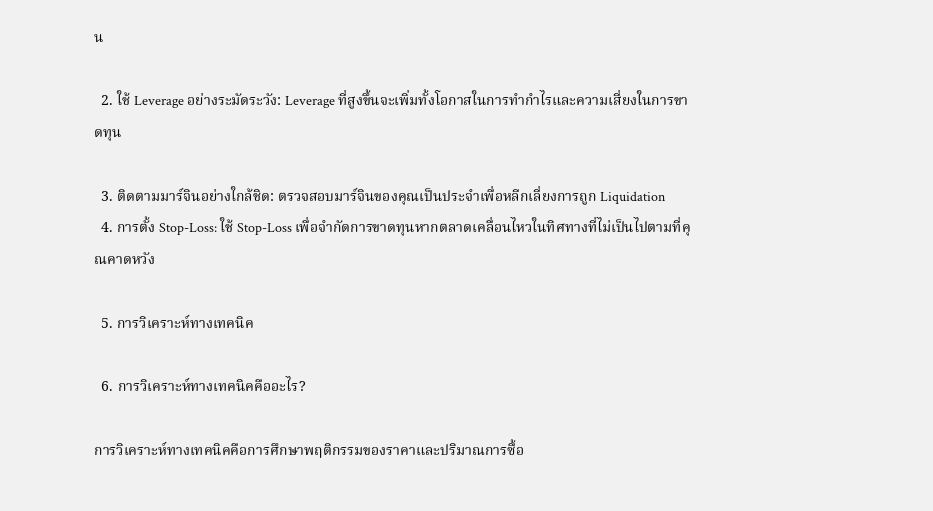น

  2. ใช้ Leverage อย่างระมัดระวัง: Leverage ที่สูงขึ้นจะเพิ่มทั้งโอกาสในการทำกำไรและความเสี่ยงในการขาดทุน

  3. ติดตามมาร์จินอย่างใกล้ชิด: ตรวจสอบมาร์จินของคุณเป็นประจำเพื่อหลีกเลี่ยงการถูก Liquidation
  4. การตั้ง Stop-Loss: ใช้ Stop-Loss เพื่อจำกัดการขาดทุนหากตลาดเคลื่อนไหวในทิศทางที่ไม่เป็นไปตามที่คุณคาดหวัง

  5. การวิเคราะห์ทางเทคนิค

  6. การวิเคราะห์ทางเทคนิคคืออะไร?

การวิเคราะห์ทางเทคนิคคือการศึกษาพฤติกรรมของราคาและปริมาณการซื้อ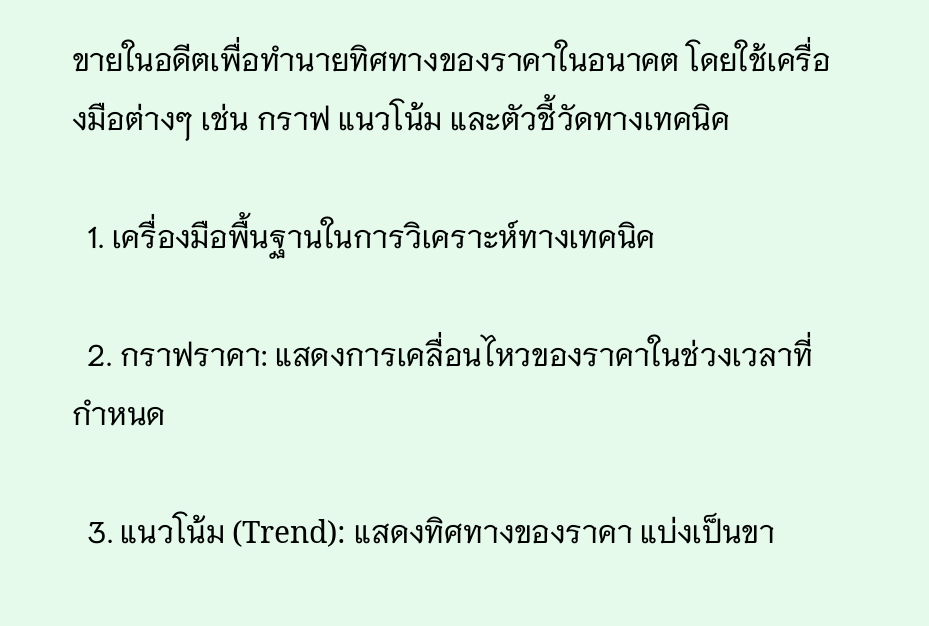ขายในอดีตเพื่อทำนายทิศทางของราคาในอนาคต โดยใช้เครื่องมือต่างๆ เช่น กราฟ แนวโน้ม และตัวชี้วัดทางเทคนิค

  1. เครื่องมือพื้นฐานในการวิเคราะห์ทางเทคนิค

  2. กราฟราคา: แสดงการเคลื่อนไหวของราคาในช่วงเวลาที่กำหนด

  3. แนวโน้ม (Trend): แสดงทิศทางของราคา แบ่งเป็นขา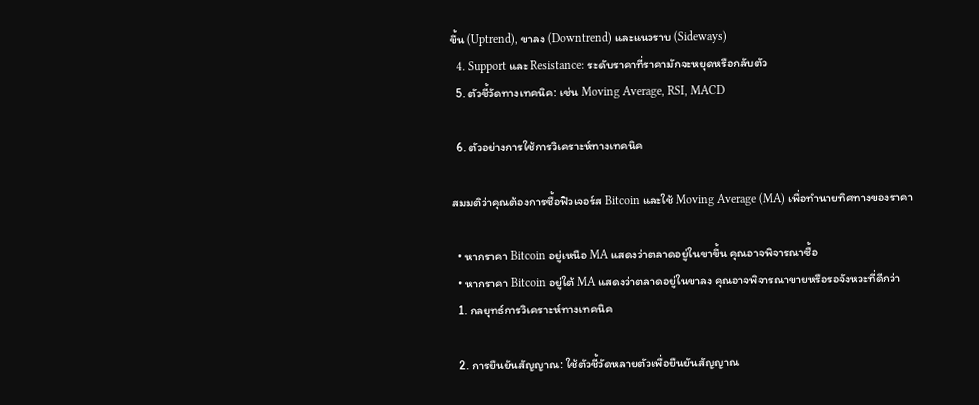ขึ้น (Uptrend), ขาลง (Downtrend) และแนวราบ (Sideways)
  4. Support และ Resistance: ระดับราคาที่ราคามักจะหยุดหรือกลับตัว
  5. ตัวชี้วัดทางเทคนิค: เช่น Moving Average, RSI, MACD

  6. ตัวอย่างการใช้การวิเคราะห์ทางเทคนิค

สมมติว่าคุณต้องการซื้อฟิวเจอร์ส Bitcoin และใช้ Moving Average (MA) เพื่อทำนายทิศทางของราคา

  • หากราคา Bitcoin อยู่เหนือ MA แสดงว่าตลาดอยู่ในขาขึ้น คุณอาจพิจารณาซื้อ
  • หากราคา Bitcoin อยู่ใต้ MA แสดงว่าตลาดอยู่ในขาลง คุณอาจพิจารณาขายหรือรอจังหวะที่ดีกว่า
  1. กลยุทธ์การวิเคราะห์ทางเทคนิค

  2. การยืนยันสัญญาณ: ใช้ตัวชี้วัดหลายตัวเพื่อยืนยันสัญญาณ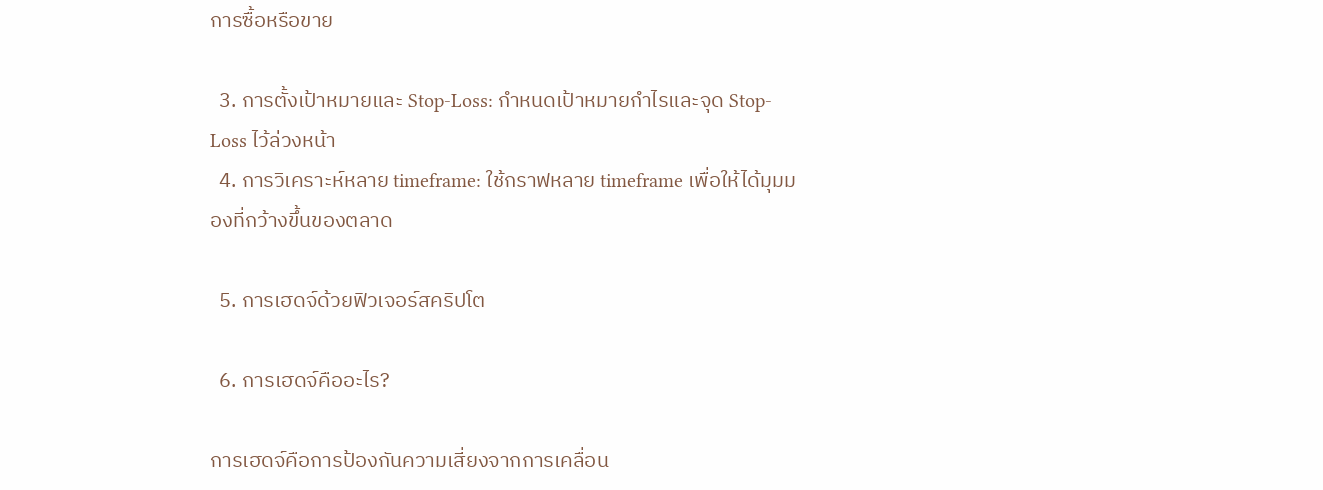การซื้อหรือขาย

  3. การตั้งเป้าหมายและ Stop-Loss: กำหนดเป้าหมายกำไรและจุด Stop-Loss ไว้ล่วงหน้า
  4. การวิเคราะห์หลาย timeframe: ใช้กราฟหลาย timeframe เพื่อให้ได้มุมมองที่กว้างขึ้นของตลาด

  5. การเฮดจ์ด้วยฟิวเจอร์สคริปโต

  6. การเฮดจ์คืออะไร?

การเฮดจ์คือการป้องกันความเสี่ยงจากการเคลื่อน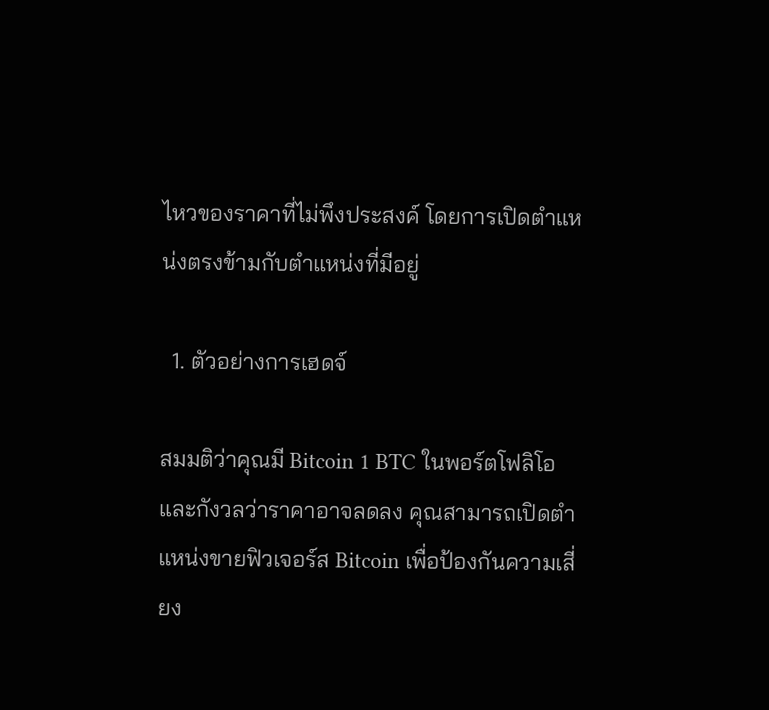ไหวของราคาที่ไม่พึงประสงค์ โดยการเปิดตำแหน่งตรงข้ามกับตำแหน่งที่มีอยู่

  1. ตัวอย่างการเฮดจ์

สมมติว่าคุณมี Bitcoin 1 BTC ในพอร์ตโฟลิโอและกังวลว่าราคาอาจลดลง คุณสามารถเปิดตำแหน่งขายฟิวเจอร์ส Bitcoin เพื่อป้องกันความเสี่ยง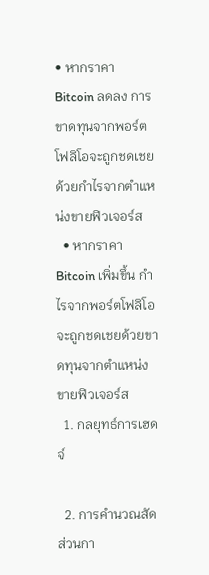• หากราคา Bitcoin ลดลง การขาดทุนจากพอร์ตโฟลิโอจะถูกชดเชยด้วยกำไรจากตำแหน่งขายฟิวเจอร์ส
  • หากราคา Bitcoin เพิ่มขึ้น กำไรจากพอร์ตโฟลิโอจะถูกชดเชยด้วยขาดทุนจากตำแหน่งขายฟิวเจอร์ส
  1. กลยุทธ์การเฮดจ์

  2. การคำนวณสัดส่วนกา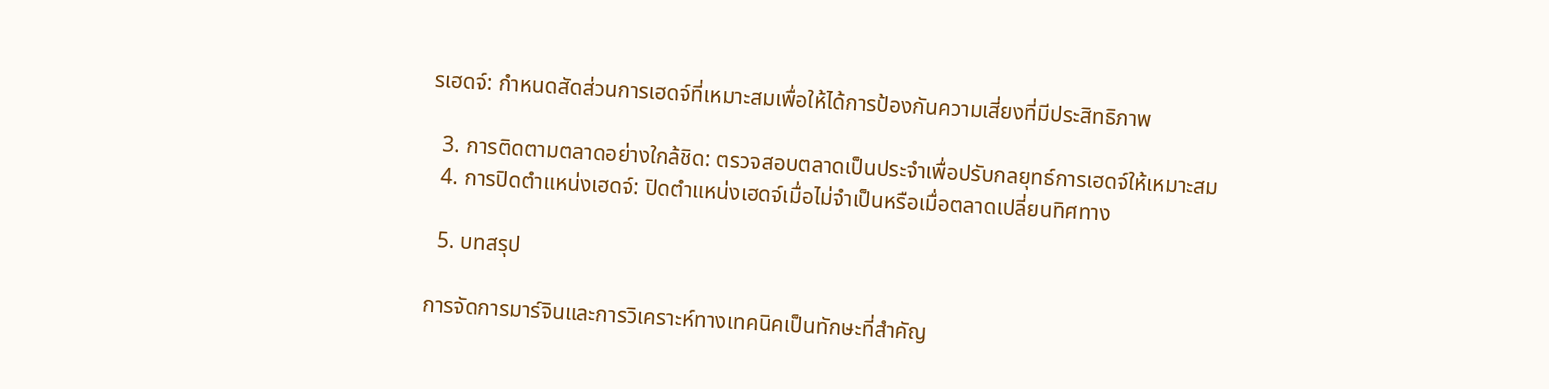รเฮดจ์: กำหนดสัดส่วนการเฮดจ์ที่เหมาะสมเพื่อให้ได้การป้องกันความเสี่ยงที่มีประสิทธิภาพ

  3. การติดตามตลาดอย่างใกล้ชิด: ตรวจสอบตลาดเป็นประจำเพื่อปรับกลยุทธ์การเฮดจ์ให้เหมาะสม
  4. การปิดตำแหน่งเฮดจ์: ปิดตำแหน่งเฮดจ์เมื่อไม่จำเป็นหรือเมื่อตลาดเปลี่ยนทิศทาง

  5. บทสรุป

การจัดการมาร์จินและการวิเคราะห์ทางเทคนิคเป็นทักษะที่สำคัญ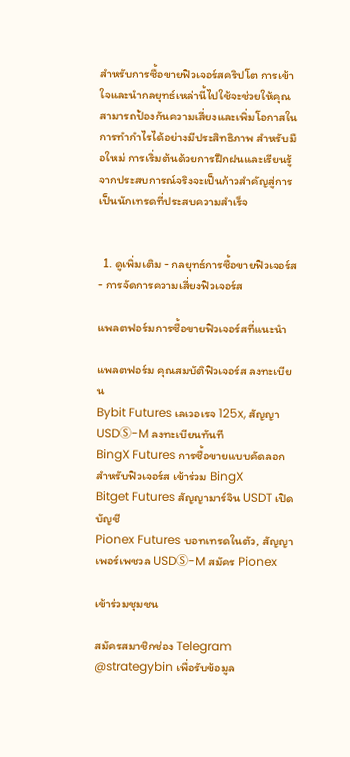สำหรับการซื้อขายฟิวเจอร์สคริปโต การเข้าใจและนำกลยุทธ์เหล่านี้ไปใช้จะช่วยให้คุณสามารถป้องกันความเสี่ยงและเพิ่มโอกาสในการทำกำไรได้อย่างมีประสิทธิภาพ สำหรับมือใหม่ การเริ่มต้นด้วยการฝึกฝนและเรียนรู้จากประสบการณ์จริงจะเป็นก้าวสำคัญสู่การเป็นนักเทรดที่ประสบความสำเร็จ


  1. ดูเพิ่มเติม - กลยุทธ์การซื้อขายฟิวเจอร์ส - การจัดการความเสี่ยงฟิวเจอร์ส

แพลตฟอร์มการซื้อขายฟิวเจอร์สที่แนะนำ

แพลตฟอร์ม คุณสมบัติฟิวเจอร์ส ลงทะเบียน
Bybit Futures เลเวอเรจ 125x, สัญญา USDⓈ-M ลงทะเบียนทันที
BingX Futures การซื้อขายแบบคัดลอกสำหรับฟิวเจอร์ส เข้าร่วม BingX
Bitget Futures สัญญามาร์จิน USDT เปิดบัญชี
Pionex Futures บอทเทรดในตัว, สัญญาเพอร์เพชวล USDⓈ-M สมัคร Pionex

เข้าร่วมชุมชน

สมัครสมาชิกช่อง Telegram @strategybin เพื่อรับข้อมูล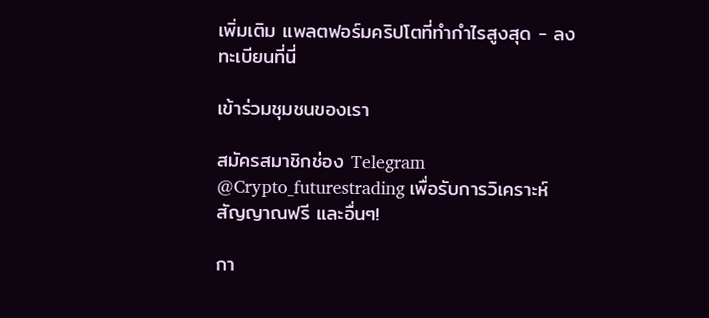เพิ่มเติม แพลตฟอร์มคริปโตที่ทำกำไรสูงสุด - ลงทะเบียนที่นี่

เข้าร่วมชุมชนของเรา

สมัครสมาชิกช่อง Telegram @Crypto_futurestrading เพื่อรับการวิเคราะห์ สัญญาณฟรี และอื่นๆ!

กา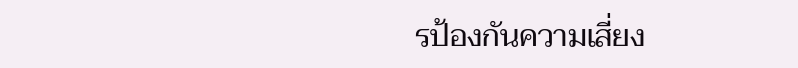รป้องกันความเสี่ยง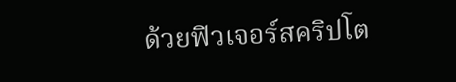ด้วยฟิวเจอร์สคริปโต